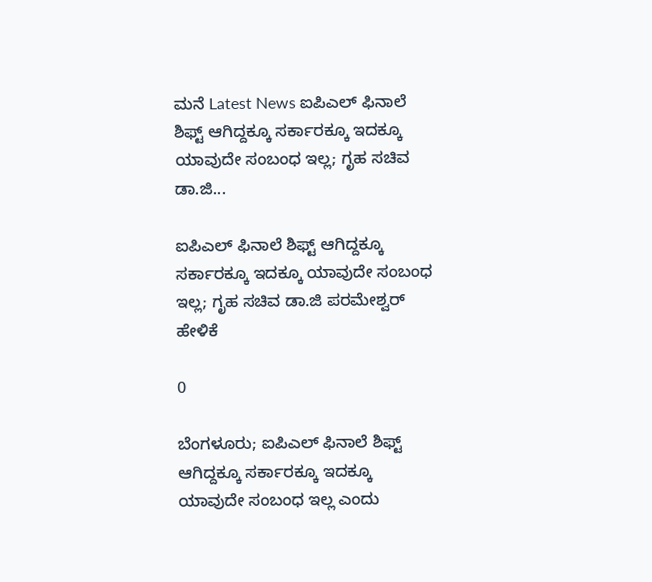ಮನೆ Latest News ಐಪಿಎಲ್ ಫಿನಾಲೆ ಶಿಫ್ಟ್ ಆಗಿದ್ದಕ್ಕೂ ಸರ್ಕಾರಕ್ಕೂ ಇದಕ್ಕೂ ಯಾವುದೇ ಸಂಬಂಧ ಇಲ್ಲ; ಗೃಹ ಸಚಿವ ಡಾ.ಜಿ...

ಐಪಿಎಲ್ ಫಿನಾಲೆ ಶಿಫ್ಟ್ ಆಗಿದ್ದಕ್ಕೂ ಸರ್ಕಾರಕ್ಕೂ ಇದಕ್ಕೂ ಯಾವುದೇ ಸಂಬಂಧ ಇಲ್ಲ; ಗೃಹ ಸಚಿವ ಡಾ.ಜಿ ಪರಮೇಶ್ವರ್ ಹೇಳಿಕೆ

0

ಬೆಂಗಳೂರು; ಐಪಿಎಲ್ ಫಿನಾಲೆ ಶಿಫ್ಟ್ ಆಗಿದ್ದಕ್ಕೂ ಸರ್ಕಾರಕ್ಕೂ ಇದಕ್ಕೂ ಯಾವುದೇ ಸಂಬಂಧ ಇಲ್ಲ ಎಂದು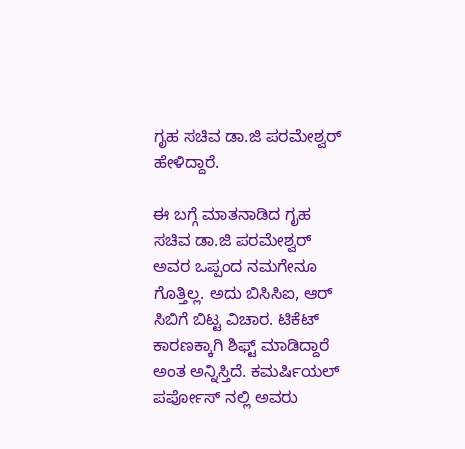ಗೃಹ ಸಚಿವ ಡಾ.ಜಿ ಪರಮೇಶ್ವರ್ ಹೇಳಿದ್ದಾರೆ.

ಈ ಬಗ್ಗೆ ಮಾತನಾಡಿದ ಗೃಹ ಸಚಿವ ಡಾ.ಜಿ ಪರಮೇಶ್ವರ್ ಅವರ ಒಪ್ಪಂದ ನಮಗೇನೂ ಗೊತ್ತಿಲ್ಲ. ಅದು ಬಿಸಿಸಿಐ, ಆರ್ ಸಿಬಿಗೆ ಬಿಟ್ಟ ವಿಚಾರ. ಟಿಕೆಟ್ ಕಾರಣಕ್ಕಾಗಿ ಶಿಫ್ಟ್ ಮಾಡಿದ್ದಾರೆ ಅಂತ ಅನ್ನಿಸ್ತಿದೆ. ಕಮರ್ಷಿಯಲ್ ಪರ್ಪೋಸ್ ನಲ್ಲಿ ಅವರು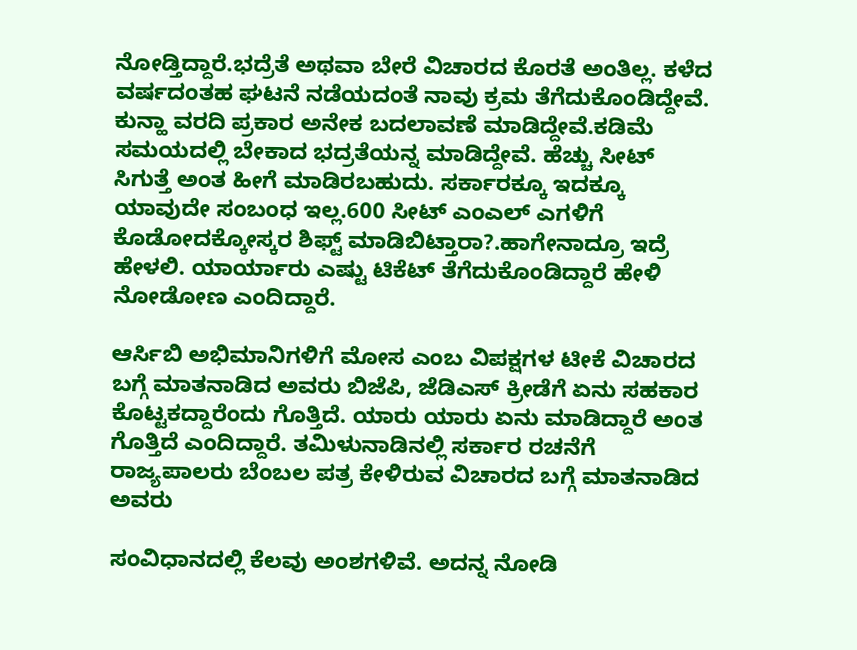ನೋಡ್ತಿದ್ದಾರೆ.ಭದ್ರೆತೆ ಅಥವಾ ಬೇರೆ ವಿಚಾರದ ಕೊರತೆ ಅಂತಿಲ್ಲ. ಕಳೆದ ವರ್ಷದಂತಹ ಘಟನೆ ನಡೆಯದಂತೆ ನಾವು ಕ್ರಮ ತೆಗೆದುಕೊಂಡಿದ್ದೇವೆ. ಕುನ್ಹಾ ವರದಿ ಪ್ರಕಾರ ಅನೇಕ ಬದಲಾವಣೆ ಮಾಡಿದ್ದೇವೆ.ಕಡಿಮೆ‌ ಸಮಯದಲ್ಲಿ ಬೇಕಾದ ಭದ್ರತೆಯನ್ನ ಮಾಡಿದ್ದೇವೆ. ಹೆಚ್ಚು ಸೀಟ್ ಸಿಗುತ್ತೆ ಅಂತ ಹೀಗೆ ಮಾಡಿರಬಹುದು. ಸರ್ಕಾರಕ್ಕೂ ಇದಕ್ಕೂ ಯಾವುದೇ ಸಂಬಂಧ ಇಲ್ಲ.600 ಸೀಟ್ ಎಂಎಲ್ ಎಗಳಿಗೆ ಕೊಡೋದಕ್ಕೋಸ್ಕರ ಶಿಫ್ಟ್ ಮಾಡಿಬಿಟ್ತಾರಾ?.ಹಾಗೇನಾದ್ರೂ ಇದ್ರೆ ಹೇಳಲಿ. ಯಾರ್ಯಾರು ಎಷ್ಟು ಟಿಕೆಟ್ ತೆಗೆದುಕೊಂಡಿದ್ದಾರೆ ಹೇಳಿ ನೋಡೋಣ ಎಂದಿದ್ದಾರೆ.

ಆರ್ಸಿಬಿ ಅಭಿಮಾನಿಗಳಿಗೆ ಮೋಸ ಎಂಬ ವಿಪಕ್ಷಗಳ ಟೀಕೆ ವಿಚಾರದ ಬಗ್ಗೆ ಮಾತನಾಡಿದ ಅವರು ಬಿಜೆಪಿ, ಜೆಡಿಎಸ್ ಕ್ರೀಡೆಗೆ ಏನು ಸಹಕಾರ ಕೊಟ್ಟಕದ್ದಾರೆಂದು ಗೊತ್ತಿದೆ. ಯಾರು ಯಾರು ಏನು ಮಾಡಿದ್ದಾರೆ ಅಂತ ಗೊತ್ತಿದೆ ಎಂದಿದ್ದಾರೆ. ತಮಿಳುನಾಡಿನಲ್ಲಿ‌ ಸರ್ಕಾರ ರಚನೆಗೆ ರಾಜ್ಯಪಾಲರು ಬೆಂಬಲ ಪತ್ರ ಕೇಳಿರುವ ವಿಚಾರದ ಬಗ್ಗೆ ಮಾತನಾಡಿದ ಅವರು

ಸಂವಿಧಾನದಲ್ಲಿ ಕೆಲವು ಅಂಶಗಳಿವೆ. ಅದನ್ನ ನೋಡಿ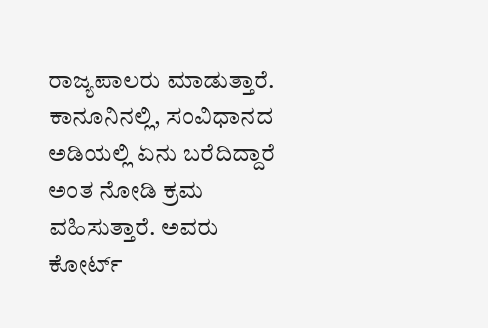ರಾಜ್ಯಪಾಲರು ಮಾಡುತ್ತಾರೆ. ಕಾನೂನಿನಲ್ಲಿ, ಸಂವಿಧಾನದ ಅಡಿಯಲ್ಲಿ ಏನು ಬರೆದಿದ್ದಾರೆ ಅಂತ ನೋಡಿ ಕ್ರಮ ವಹಿಸುತ್ತಾರೆ. ಅವರು ಕೋರ್ಟ್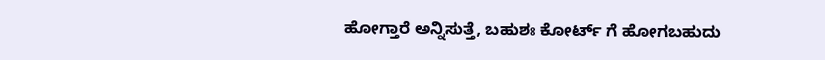ಹೋಗ್ತಾರೆ ಅನ್ನಿಸುತ್ತೆ, ಬಹುಶಃ ಕೋರ್ಟ್ ಗೆ ಹೋಗಬಹುದು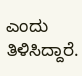ಎಂದು ತಿಳಿಸಿದ್ದಾರೆ.